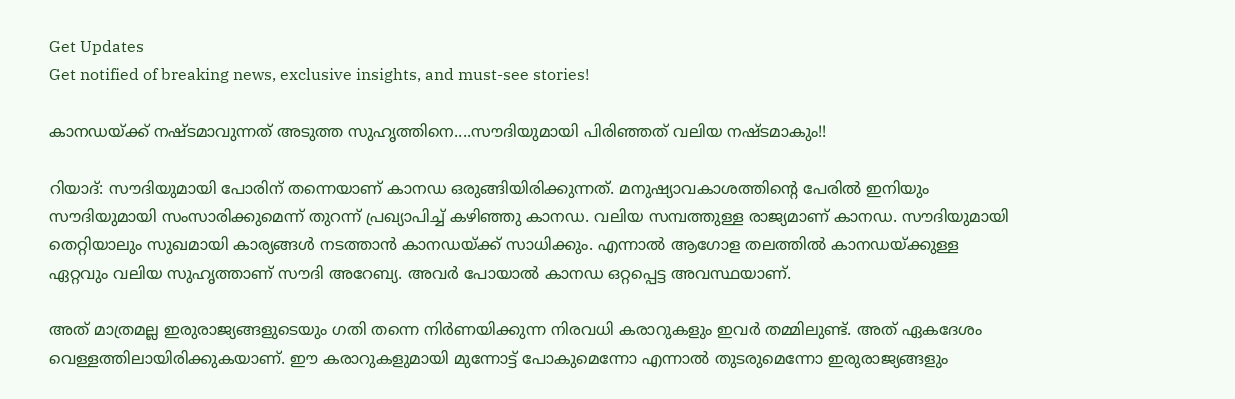Get Updates
Get notified of breaking news, exclusive insights, and must-see stories!

കാനഡയ്ക്ക് നഷ്ടമാവുന്നത് അടുത്ത സുഹൃത്തിനെ....സൗദിയുമായി പിരിഞ്ഞത് വലിയ നഷ്ടമാകും!!

റിയാദ്: സൗദിയുമായി പോരിന് തന്നെയാണ് കാനഡ ഒരുങ്ങിയിരിക്കുന്നത്. മനുഷ്യാവകാശത്തിന്റെ പേരില്‍ ഇനിയും സൗദിയുമായി സംസാരിക്കുമെന്ന് തുറന്ന് പ്രഖ്യാപിച്ച് കഴിഞ്ഞു കാനഡ. വലിയ സമ്പത്തുള്ള രാജ്യമാണ് കാനഡ. സൗദിയുമായി തെറ്റിയാലും സുഖമായി കാര്യങ്ങള്‍ നടത്താന്‍ കാനഡയ്ക്ക് സാധിക്കും. എന്നാല്‍ ആഗോള തലത്തില്‍ കാനഡയ്ക്കുള്ള ഏറ്റവും വലിയ സുഹൃത്താണ് സൗദി അറേബ്യ. അവര്‍ പോയാല്‍ കാനഡ ഒറ്റപ്പെട്ട അവസ്ഥയാണ്.

അത് മാത്രമല്ല ഇരുരാജ്യങ്ങളുടെയും ഗതി തന്നെ നിര്‍ണയിക്കുന്ന നിരവധി കരാറുകളും ഇവര്‍ തമ്മിലുണ്ട്. അത് ഏകദേശം വെള്ളത്തിലായിരിക്കുകയാണ്. ഈ കരാറുകളുമായി മുന്നോട്ട് പോകുമെന്നോ എന്നാല്‍ തുടരുമെന്നോ ഇരുരാജ്യങ്ങളും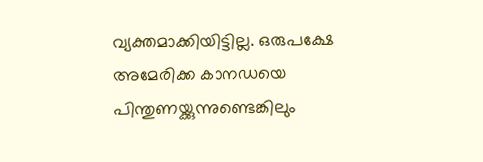വ്യക്തമാക്കിയിട്ടില്ല. ഒരുപക്ഷേ അമേരിക്ക കാനഡയെ പിന്തുണയ്ക്കുന്നുണ്ടെങ്കിലും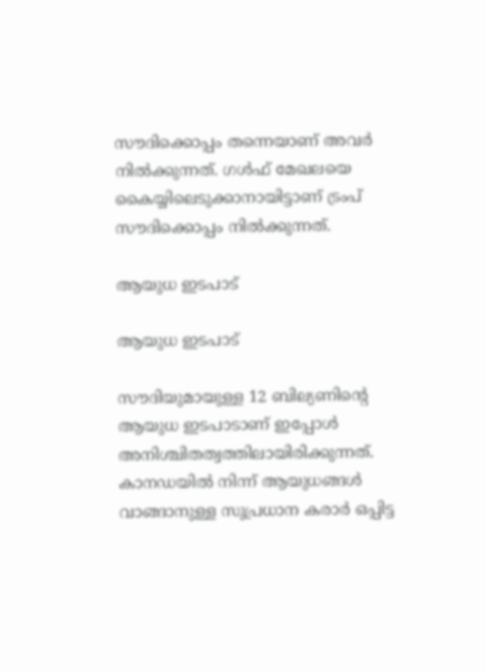സൗദിക്കൊപ്പം തന്നെയാണ് അവര്‍ നില്‍ക്കുന്നത്. ഗള്‍ഫ് മേഖലയെ കൈയ്യിലെടുക്കാനായിട്ടാണ് ട്രംപ് സൗദിക്കൊപ്പം നില്‍ക്കുന്നത്.

ആയുധ ഇടപാട്

ആയുധ ഇടപാട്

സൗദിയുമായുള്ള 12 ബില്യണിന്റെ ആയുധ ഇടപാടാണ് ഇപ്പോള്‍ അനിശ്ചിതത്വത്തിലായിരിക്കുന്നത്. കാനഡയില്‍ നിന്ന് ആയുധങ്ങള്‍ വാങ്ങാനുള്ള സുപ്രധാന കരാര്‍ ഒപ്പിട്ട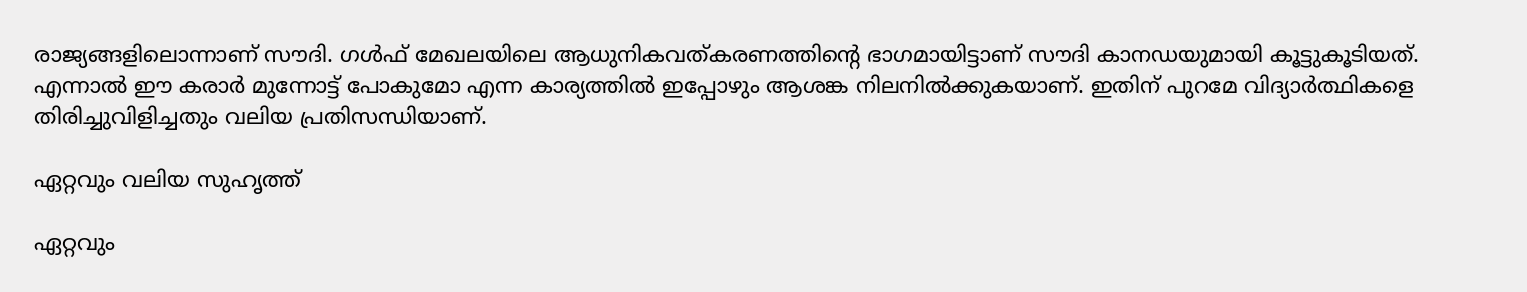രാജ്യങ്ങളിലൊന്നാണ് സൗദി. ഗള്‍ഫ് മേഖലയിലെ ആധുനികവത്കരണത്തിന്റെ ഭാഗമായിട്ടാണ് സൗദി കാനഡയുമായി കൂട്ടുകൂടിയത്. എന്നാല്‍ ഈ കരാര്‍ മുന്നോട്ട് പോകുമോ എന്ന കാര്യത്തില്‍ ഇപ്പോഴും ആശങ്ക നിലനില്‍ക്കുകയാണ്. ഇതിന് പുറമേ വിദ്യാര്‍ത്ഥികളെ തിരിച്ചുവിളിച്ചതും വലിയ പ്രതിസന്ധിയാണ്.

ഏറ്റവും വലിയ സുഹൃത്ത്

ഏറ്റവും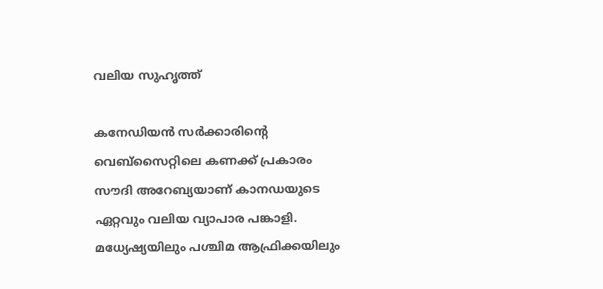വലിയ സുഹൃത്ത്

കനേഡിയന്‍ സര്‍ക്കാരിന്റെ വെബ്‌സൈറ്റിലെ കണക്ക് പ്രകാരം സൗദി അറേബ്യയാണ് കാനഡയുടെ ഏറ്റവും വലിയ വ്യാപാര പങ്കാളി. മധ്യേഷ്യയിലും പശ്ചിമ ആഫ്രിക്കയിലും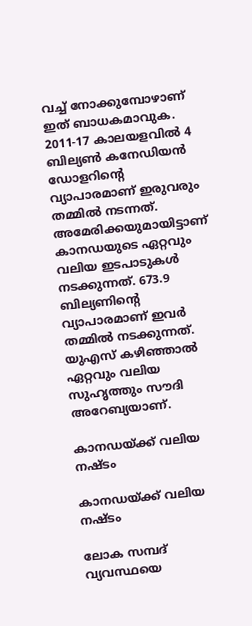വച്ച് നോക്കുമ്പോഴാണ് ഇത് ബാധകമാവുക. 2011-17 കാലയളവില്‍ 4 ബില്യണ്‍ കനേഡിയന്‍ ഡോളറിന്റെ വ്യാപാരമാണ് ഇരുവരും തമ്മില്‍ നടന്നത്. അമേരിക്കയുമായിട്ടാണ് കാനഡയുടെ ഏറ്റവും വലിയ ഇടപാടുകള്‍ നടക്കുന്നത്. 673.9 ബില്യണിന്റെ വ്യാപാരമാണ് ഇവര്‍ തമ്മില്‍ നടക്കുന്നത്. യുഎസ് കഴിഞ്ഞാല്‍ ഏറ്റവും വലിയ സുഹൃത്തും സൗദി അറേബ്യയാണ്.

കാനഡയ്ക്ക് വലിയ നഷ്ടം

കാനഡയ്ക്ക് വലിയ നഷ്ടം

ലോക സമ്പദ് വ്യവസ്ഥയെ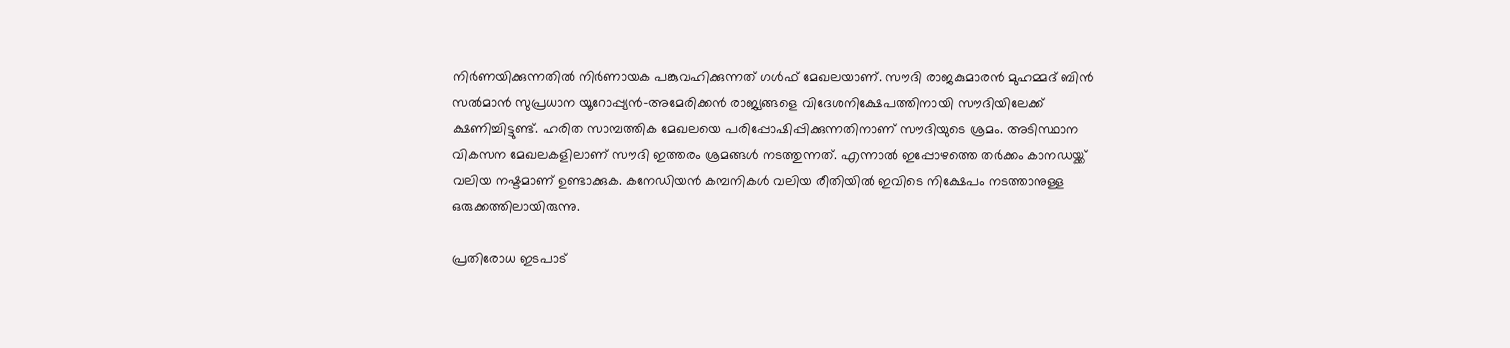നിര്‍ണയിക്കുന്നതില്‍ നിര്‍ണായക പങ്കുവഹിക്കുന്നത് ഗള്‍ഫ് മേഖലയാണ്. സൗദി രാജകുമാരന്‍ മുഹമ്മദ് ബിന്‍ സല്‍മാന്‍ സുപ്രധാന യൂറോപ്പ്യന്‍-അമേരിക്കന്‍ രാജ്യങ്ങളെ വിദേശനിക്ഷേപത്തിനായി സൗദിയിലേക്ക് ക്ഷണിച്ചിട്ടുണ്ട്. ഹരിത സാമ്പത്തിക മേഖലയെ പരിപ്പോഷിപ്പിക്കുന്നതിനാണ് സൗദിയുടെ ശ്രമം. അടിസ്ഥാന വികസന മേഖലകളിലാണ് സൗദി ഇത്തരം ശ്രമങ്ങള്‍ നടത്തുന്നത്. എന്നാല്‍ ഇപ്പോഴത്തെ തര്‍ക്കം കാനഡയ്ക്ക് വലിയ നഷ്ടമാണ് ഉണ്ടാക്കുക. കനേഡിയന്‍ കമ്പനികള്‍ വലിയ രീതിയില്‍ ഇവിടെ നിക്ഷേപം നടത്താനുള്ള ഒരുക്കത്തിലായിരുന്നു.

പ്രതിരോധ ഇടപാട്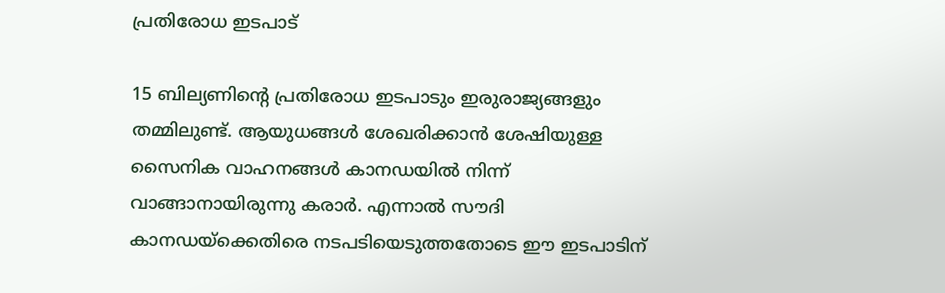പ്രതിരോധ ഇടപാട്

15 ബില്യണിന്റെ പ്രതിരോധ ഇടപാടും ഇരുരാജ്യങ്ങളും തമ്മിലുണ്ട്. ആയുധങ്ങള്‍ ശേഖരിക്കാന്‍ ശേഷിയുള്ള സൈനിക വാഹനങ്ങള്‍ കാനഡയില്‍ നിന്ന് വാങ്ങാനായിരുന്നു കരാര്‍. എന്നാല്‍ സൗദി കാനഡയ്‌ക്കെതിരെ നടപടിയെടുത്തതോടെ ഈ ഇടപാടിന്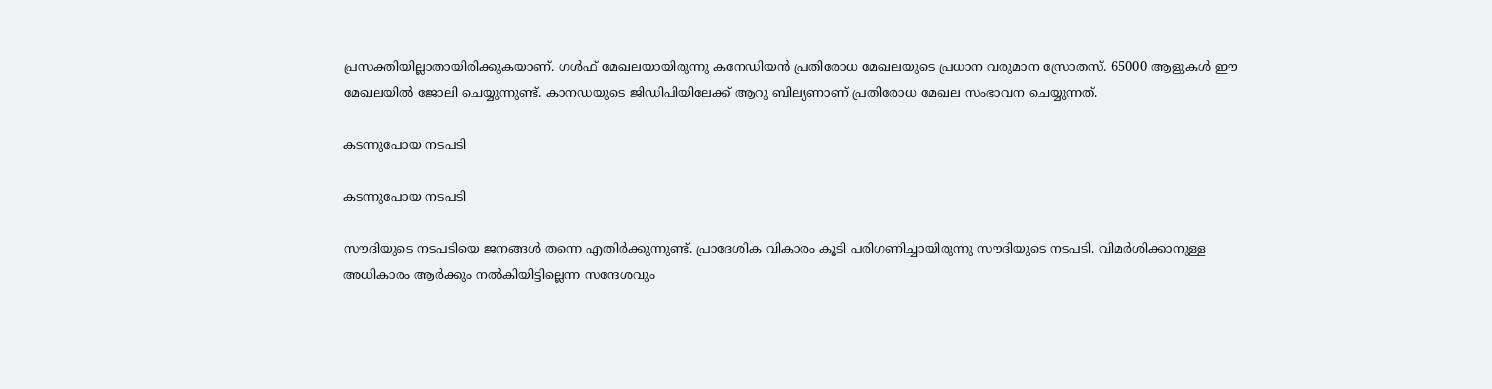പ്രസക്തിയില്ലാതായിരിക്കുകയാണ്. ഗള്‍ഫ് മേഖലയായിരുന്നു കനേഡിയന്‍ പ്രതിരോധ മേഖലയുടെ പ്രധാന വരുമാന സ്രോതസ്. 65000 ആളുകള്‍ ഈ മേഖലയില്‍ ജോലി ചെയ്യുന്നുണ്ട്. കാനഡയുടെ ജിഡിപിയിലേക്ക് ആറു ബില്യണാണ് പ്രതിരോധ മേഖല സംഭാവന ചെയ്യുന്നത്.

കടന്നുപോയ നടപടി

കടന്നുപോയ നടപടി

സൗദിയുടെ നടപടിയെ ജനങ്ങള്‍ തന്നെ എതിര്‍ക്കുന്നുണ്ട്. പ്രാദേശിക വികാരം കൂടി പരിഗണിച്ചായിരുന്നു സൗദിയുടെ നടപടി. വിമര്‍ശിക്കാനുള്ള അധികാരം ആര്‍ക്കും നല്‍കിയിട്ടില്ലെന്ന സന്ദേശവും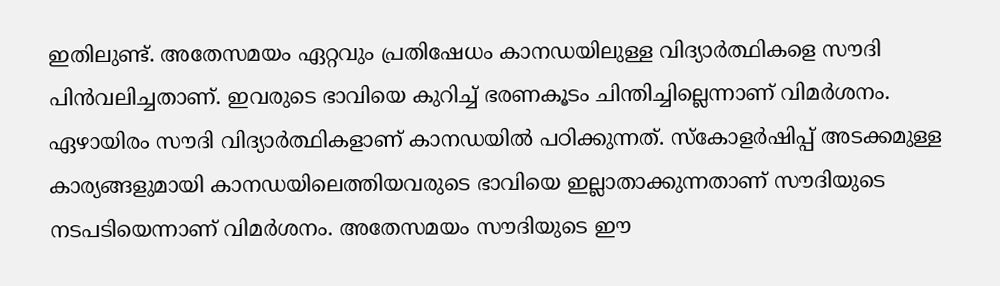ഇതിലുണ്ട്. അതേസമയം ഏറ്റവും പ്രതിഷേധം കാനഡയിലുള്ള വിദ്യാര്‍ത്ഥികളെ സൗദി പിന്‍വലിച്ചതാണ്. ഇവരുടെ ഭാവിയെ കുറിച്ച് ഭരണകൂടം ചിന്തിച്ചില്ലെന്നാണ് വിമര്‍ശനം. ഏഴായിരം സൗദി വിദ്യാര്‍ത്ഥികളാണ് കാനഡയില്‍ പഠിക്കുന്നത്. സ്‌കോളര്‍ഷിപ്പ് അടക്കമുള്ള കാര്യങ്ങളുമായി കാനഡയിലെത്തിയവരുടെ ഭാവിയെ ഇല്ലാതാക്കുന്നതാണ് സൗദിയുടെ നടപടിയെന്നാണ് വിമര്‍ശനം. അതേസമയം സൗദിയുടെ ഈ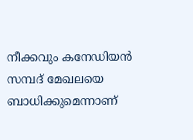നീക്കവും കനേഡിയന്‍ സമ്പദ് മേഖലയെ ബാധിക്കുമെന്നാണ്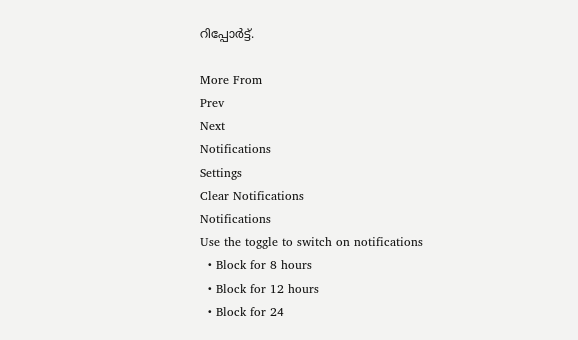റിപ്പോര്‍ട്ട്.

More From
Prev
Next
Notifications
Settings
Clear Notifications
Notifications
Use the toggle to switch on notifications
  • Block for 8 hours
  • Block for 12 hours
  • Block for 24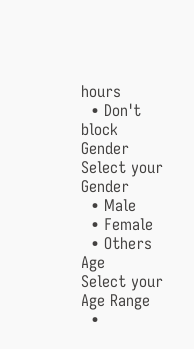hours
  • Don't block
Gender
Select your Gender
  • Male
  • Female
  • Others
Age
Select your Age Range
  •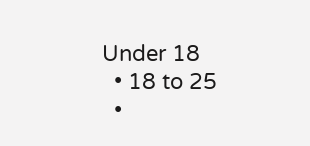Under 18
  • 18 to 25
  •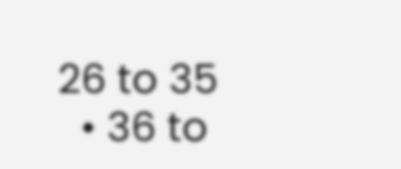26 to 35
  • 36 to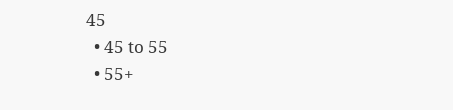45
  • 45 to 55
  • 55+